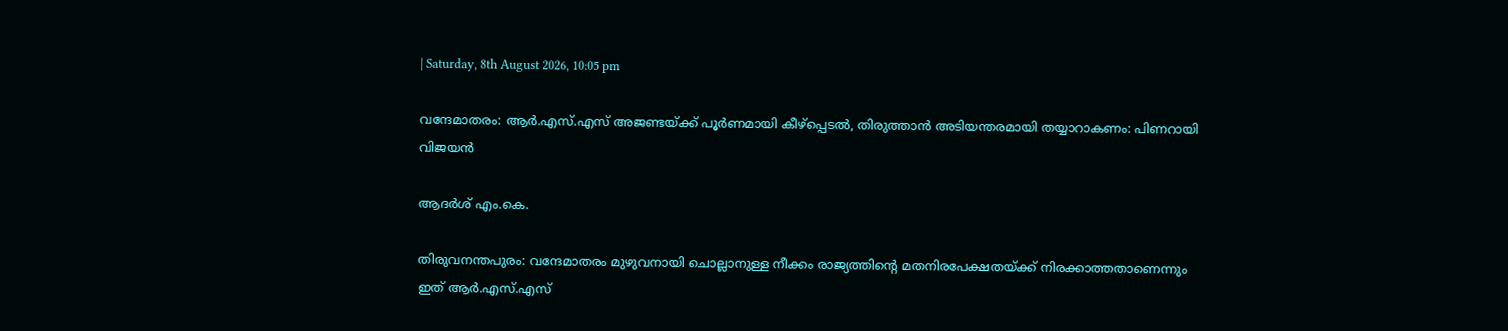| Saturday, 8th August 2026, 10:05 pm

വന്ദേമാതരം: ആര്‍.എസ്.എസ് അജണ്ടയ്ക്ക് പൂര്‍ണമായി കീഴ്‌പ്പെടല്‍, തിരുത്താന്‍ അടിയന്തരമായി തയ്യാറാകണം: പിണറായി വിജയന്‍

ആദർശ് എം.കെ.

തിരുവനന്തപുരം: വന്ദേമാതരം മുഴുവനായി ചൊല്ലാനുള്ള നീക്കം രാജ്യത്തിന്റെ മതനിരപേക്ഷതയ്ക്ക് നിരക്കാത്തതാണെന്നും ഇത് ആര്‍.എസ്.എസ്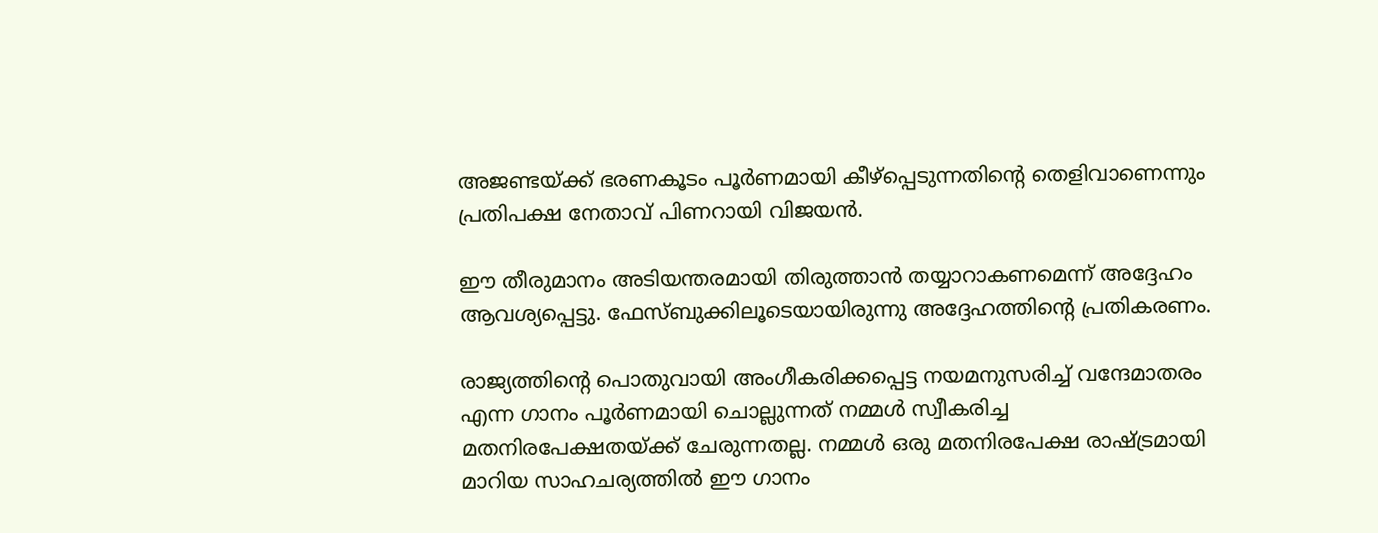അജണ്ടയ്ക്ക് ഭരണകൂടം പൂര്‍ണമായി കീഴ്‌പ്പെടുന്നതിന്റെ തെളിവാണെന്നും പ്രതിപക്ഷ നേതാവ് പിണറായി വിജയന്‍.

ഈ തീരുമാനം അടിയന്തരമായി തിരുത്താന്‍ തയ്യാറാകണമെന്ന് അദ്ദേഹം ആവശ്യപ്പെട്ടു. ഫേസ്ബുക്കിലൂടെയായിരുന്നു അദ്ദേഹത്തിന്റെ പ്രതികരണം.

രാജ്യത്തിന്റെ പൊതുവായി അംഗീകരിക്കപ്പെട്ട നയമനുസരിച്ച് വന്ദേമാതരം എന്ന ഗാനം പൂര്‍ണമായി ചൊല്ലുന്നത് നമ്മള്‍ സ്വീകരിച്ച മതനിരപേക്ഷതയ്ക്ക് ചേരുന്നതല്ല. നമ്മള്‍ ഒരു മതനിരപേക്ഷ രാഷ്ട്രമായി മാറിയ സാഹചര്യത്തില്‍ ഈ ഗാനം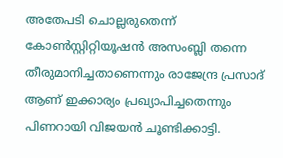അതേപടി ചൊല്ലരുതെന്ന് കോണ്‍സ്റ്റിറ്റിയൂഷന്‍ അസംബ്ലി തന്നെ തീരുമാനിച്ചതാണെന്നും രാജേന്ദ്ര പ്രസാദ് ആണ് ഇക്കാര്യം പ്രഖ്യാപിച്ചതെന്നും പിണറായി വിജയന്‍ ചൂണ്ടിക്കാട്ടി.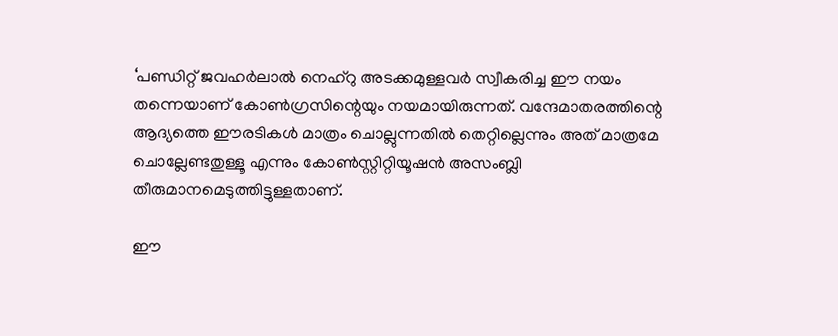‘പണ്ഡിറ്റ് ജവഹര്‍ലാല്‍ നെഹ്‌റു അടക്കമുള്ളവര്‍ സ്വീകരിച്ച ഈ നയം തന്നെയാണ് കോണ്‍ഗ്രസിന്റെയും നയമായിരുന്നത്. വന്ദേമാതരത്തിന്റെ ആദ്യത്തെ ഈരടികള്‍ മാത്രം ചൊല്ലുന്നതില്‍ തെറ്റില്ലെന്നും അത് മാത്രമേ ചൊല്ലേണ്ടതുള്ളൂ എന്നും കോണ്‍സ്റ്റിറ്റിയൂഷന്‍ അസംബ്ലി തീരുമാനമെടുത്തിട്ടുള്ളതാണ്.

ഈ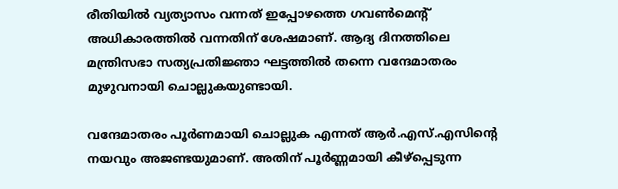രീതിയില്‍ വ്യത്യാസം വന്നത് ഇപ്പോഴത്തെ ഗവണ്‍മെന്റ് അധികാരത്തില്‍ വന്നതിന് ശേഷമാണ്. ആദ്യ ദിനത്തിലെ മന്ത്രിസഭാ സത്യപ്രതിജ്ഞാ ഘട്ടത്തില്‍ തന്നെ വന്ദേമാതരം മുഴുവനായി ചൊല്ലുകയുണ്ടായി.

വന്ദേമാതരം പൂര്‍ണമായി ചൊല്ലുക എന്നത് ആര്‍.എസ്.എസിന്റെ നയവും അജണ്ടയുമാണ്. അതിന് പൂര്‍ണ്ണമായി കീഴ്‌പ്പെടുന്ന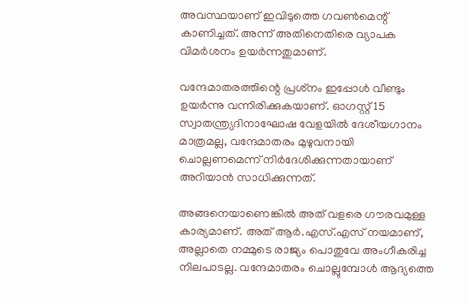അവസ്ഥയാണ് ഇവിടുത്തെ ഗവണ്‍മെന്റ് കാണിച്ചത്. അന്ന് അതിനെതിരെ വ്യാപക വിമര്‍ശനം ഉയര്‍ന്നതുമാണ്.

വന്ദേമാതരത്തിന്റെ പ്രശ്‌നം ഇപ്പോള്‍ വീണ്ടും ഉയര്‍ന്നു വന്നിരിക്കുകയാണ്. ഓഗസ്റ്റ് 15 സ്വാതന്ത്ര്യദിനാഘോഷ വേളയില്‍ ദേശീയഗാനം മാത്രമല്ല, വന്ദേമാതരം മുഴുവനായി ചൊല്ലണമെന്ന് നിര്‍ദേശിക്കുന്നതായാണ് അറിയാന്‍ സാധിക്കുന്നത്.

അങ്ങനെയാണെങ്കില്‍ അത് വളരെ ഗൗരവമുള്ള കാര്യമാണ്. അത് ആര്‍.എസ്.എസ് നയമാണ്, അല്ലാതെ നമ്മുടെ രാജ്യം പൊതുവേ അംഗീകരിച്ച നിലപാടല്ല. വന്ദേമാതരം ചൊല്ലുമ്പോള്‍ ആദ്യത്തെ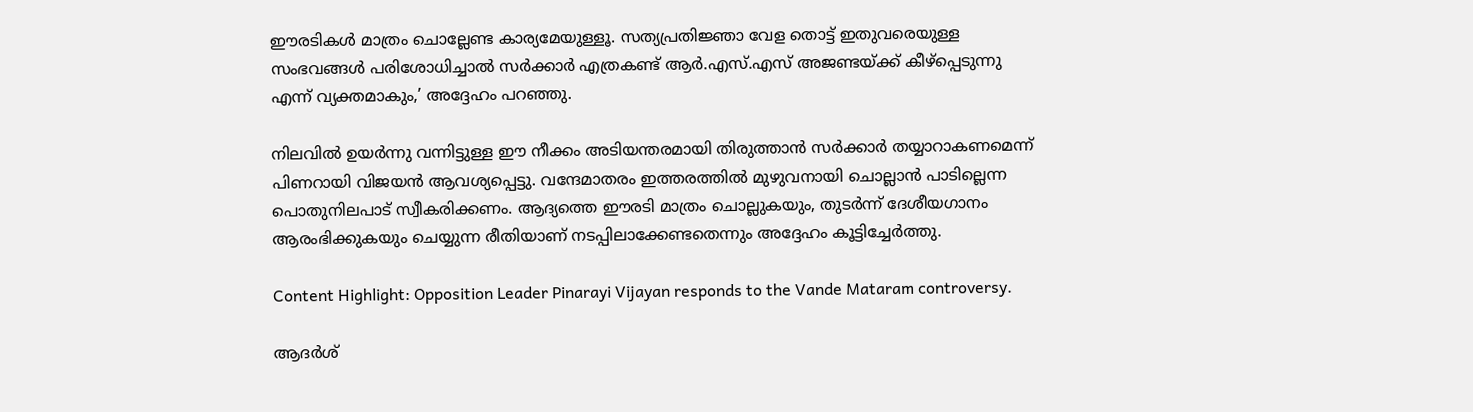ഈരടികള്‍ മാത്രം ചൊല്ലേണ്ട കാര്യമേയുള്ളൂ. സത്യപ്രതിജ്ഞാ വേള തൊട്ട് ഇതുവരെയുള്ള സംഭവങ്ങള്‍ പരിശോധിച്ചാല്‍ സര്‍ക്കാര്‍ എത്രകണ്ട് ആര്‍.എസ്.എസ് അജണ്ടയ്ക്ക് കീഴ്‌പ്പെടുന്നു എന്ന് വ്യക്തമാകും,’ അദ്ദേഹം പറഞ്ഞു.

നിലവില്‍ ഉയര്‍ന്നു വന്നിട്ടുള്ള ഈ നീക്കം അടിയന്തരമായി തിരുത്താന്‍ സര്‍ക്കാര്‍ തയ്യാറാകണമെന്ന് പിണറായി വിജയന്‍ ആവശ്യപ്പെട്ടു. വന്ദേമാതരം ഇത്തരത്തില്‍ മുഴുവനായി ചൊല്ലാന്‍ പാടില്ലെന്ന പൊതുനിലപാട് സ്വീകരിക്കണം. ആദ്യത്തെ ഈരടി മാത്രം ചൊല്ലുകയും, തുടര്‍ന്ന് ദേശീയഗാനം ആരംഭിക്കുകയും ചെയ്യുന്ന രീതിയാണ് നടപ്പിലാക്കേണ്ടതെന്നും അദ്ദേഹം കൂട്ടിച്ചേര്‍ത്തു.

Content Highlight: Opposition Leader Pinarayi Vijayan responds to the Vande Mataram controversy.

ആദർശ്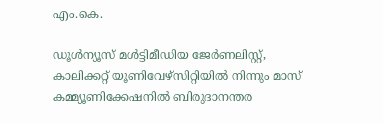എം.കെ.

ഡൂള്‍ന്യൂസ് മള്‍ട്ടിമീഡിയ ജേര്‍ണലിസ്റ്റ്, കാലിക്കറ്റ് യൂണിവേഴ്സിറ്റിയില്‍ നിന്നും മാസ് കമ്മ്യൂണിക്കേഷനില്‍ ബിരുദാനന്തര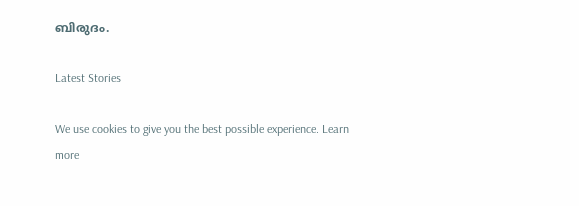ബിരുദം.

Latest Stories

We use cookies to give you the best possible experience. Learn more